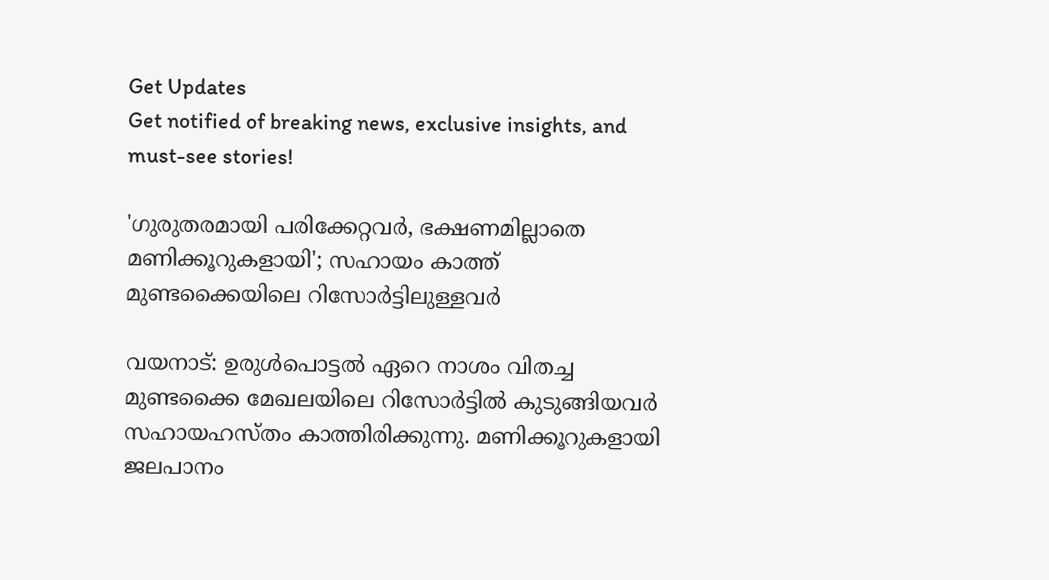Get Updates
Get notified of breaking news, exclusive insights, and must-see stories!

'ഗുരുതരമായി പരിക്കേറ്റവർ, ഭക്ഷണമില്ലാതെ മണിക്കൂറുകളായി'; സഹായം കാത്ത് മുണ്ടക്കൈയിലെ റിസോർട്ടിലുള്ളവർ

വയനാട്: ഉരുൾപൊട്ടൽ ഏറെ നാശം വിതച്ച മുണ്ടക്കൈ മേഖലയിലെ റിസോർട്ടിൽ കുടുങ്ങിയവർ സഹായഹസ്‌തം കാത്തിരിക്കുന്നു. മണിക്കൂറുകളായി ജലപാനം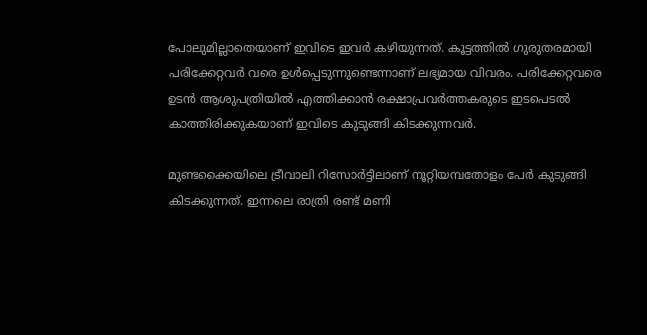പോലുമില്ലാതെയാണ് ഇവിടെ ഇവർ കഴിയുന്നത്. കൂട്ടത്തിൽ ഗുരുതരമായി പരിക്കേറ്റവർ വരെ ഉൾപ്പെടുന്നുണ്ടെന്നാണ് ലഭ്യമായ വിവരം. പരിക്കേറ്റവരെ ഉടൻ ആശുപത്രിയിൽ എത്തിക്കാൻ രക്ഷാപ്രവർത്തകരുടെ ഇടപെടൽ കാത്തിരിക്കുകയാണ് ഇവിടെ കുടുങ്ങി കിടക്കുന്നവർ.

മുണ്ടക്കൈയിലെ ട്രീവാലി റിസോർട്ടിലാണ് നൂറ്റിയമ്പതോളം പേർ കുടുങ്ങി കിടക്കുന്നത്. ഇന്നലെ രാത്രി രണ്ട് മണി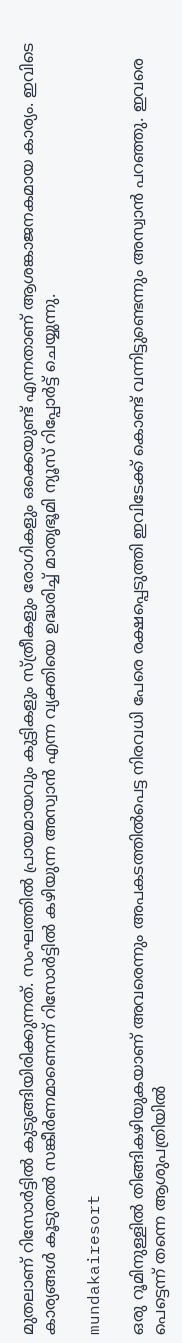മുതലാണ് റിസോര്‍ട്ടില്‍ കുടുങ്ങിയിരിക്കുന്നത്. സംഘത്തില്‍ പ്രായമായവും കുട്ടികളും സ്ത്രീകളും രോഗികളും ഒക്കെയുണ്ട് എന്നതാണ് ആശങ്കാജനകമായ കാര്യം. ഇവിടെ കാര്യങ്ങൾ കൂടുതൽ സങ്കീർണമാണെന്ന് റിസോർട്ടിൽ കഴിയുന്ന അസ്വാൻ എന്ന വ്യക്തിയെ ഉദ്ധരിച്ച് മാതൃഭൂമി ന്യൂസ് റിപ്പോർട്ട് ചെയ്യുന്നു.

mundakairesort

ഒരു റൂമിനുള്ളിൽ തിങ്ങികഴിയുകയാണ് അവരെന്നും അപകടത്തിൽപെട്ട നിരവധി പേരെ രക്ഷപ്പെടുത്തി ഇവിടേക്ക് കൊണ്ട് വന്നിട്ടുണ്ടെന്നും അസ്വാൻ പറഞ്ഞു. ഇവരെ പെട്ടെന്ന് തന്നെ ആശുപത്രിയിൽ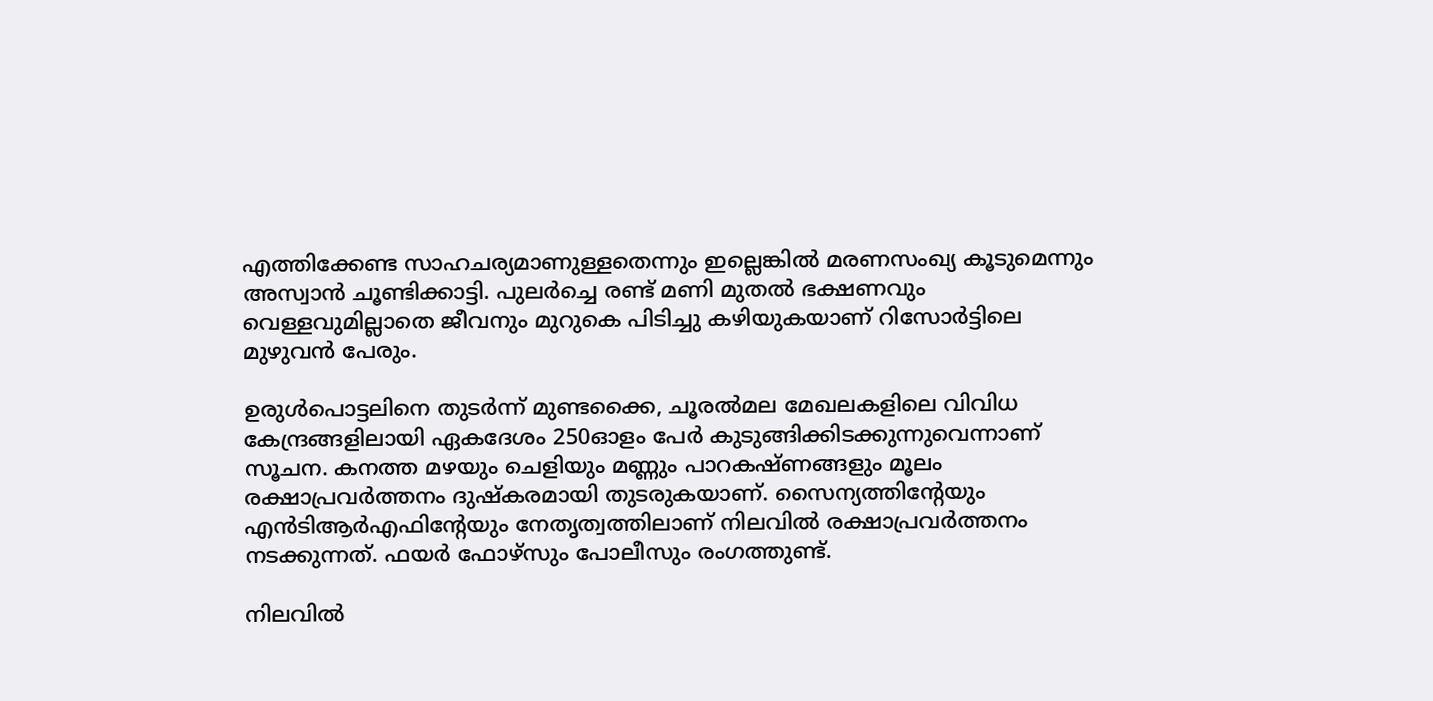എത്തിക്കേണ്ട സാഹചര്യമാണുള്ളതെന്നും ഇല്ലെങ്കിൽ മരണസംഖ്യ കൂടുമെന്നും അസ്വാൻ ചൂണ്ടിക്കാട്ടി. പുലർച്ചെ രണ്ട് മണി മുതൽ ഭക്ഷണവും വെള്ളവുമില്ലാതെ ജീവനും മുറുകെ പിടിച്ചു കഴിയുകയാണ് റിസോർട്ടിലെ മുഴുവൻ പേരും.

ഉരുള്‍പൊട്ടലിനെ തുടര്‍ന്ന് മുണ്ടക്കൈ, ചൂരല്‍മല മേഖലകളിലെ വിവിധ കേന്ദ്രങ്ങളിലായി ഏകദേശം 250ഓളം പേർ കുടുങ്ങിക്കിടക്കുന്നുവെന്നാണ് സൂചന. കനത്ത മഴയും ചെളിയും മണ്ണും പാറകഷ്‌ണങ്ങളും മൂലം രക്ഷാപ്രവര്‍ത്തനം ദുഷ്‌കരമായി തുടരുകയാണ്. സൈന്യത്തിന്റേയും എന്‍ടിആര്‍എഫിന്റേയും നേതൃത്വത്തിലാണ് നിലവിൽ രക്ഷാപ്രവർത്തനം നടക്കുന്നത്. ഫയർ ഫോഴ്‌സും പോലീസും രംഗത്തുണ്ട്.

നിലവിൽ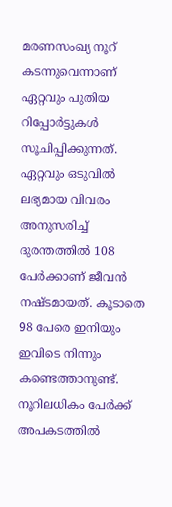മരണസംഖ്യ നൂറ് കടന്നുവെന്നാണ് ഏറ്റവും പുതിയ റിപ്പോർട്ടുകൾ സൂചിപ്പിക്കുന്നത്. ഏറ്റവും ഒടുവിൽ ലഭ്യമായ വിവരം അനുസരിച്ച് ദുരന്തത്തിൽ 108 പേർക്കാണ് ജീവൻ നഷ്‌ടമായത്. കൂടാതെ 98 പേരെ ഇനിയും ഇവിടെ നിന്നും കണ്ടെത്താനുണ്ട്. നൂറിലധികം പേർക്ക് അപകടത്തിൽ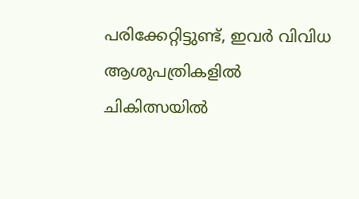പരിക്കേറ്റിട്ടുണ്ട്, ഇവർ വിവിധ ആശുപത്രികളിൽ ചികിത്സയിൽ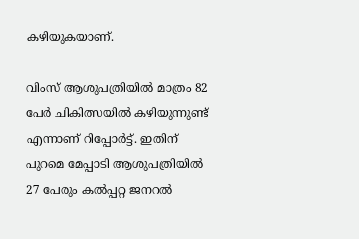കഴിയുകയാണ്.

വിംസ് ആശുപത്രിയില്‍ മാത്രം 82 പേര്‍ ചികിത്സയിൽ കഴിയുന്നുണ്ട് എന്നാണ് റിപ്പോർട്ട്. ഇതിന് പുറമെ മേപ്പാടി ആശുപത്രിയിൽ 27 പേരും കല്‍പ്പറ്റ ജനറൽ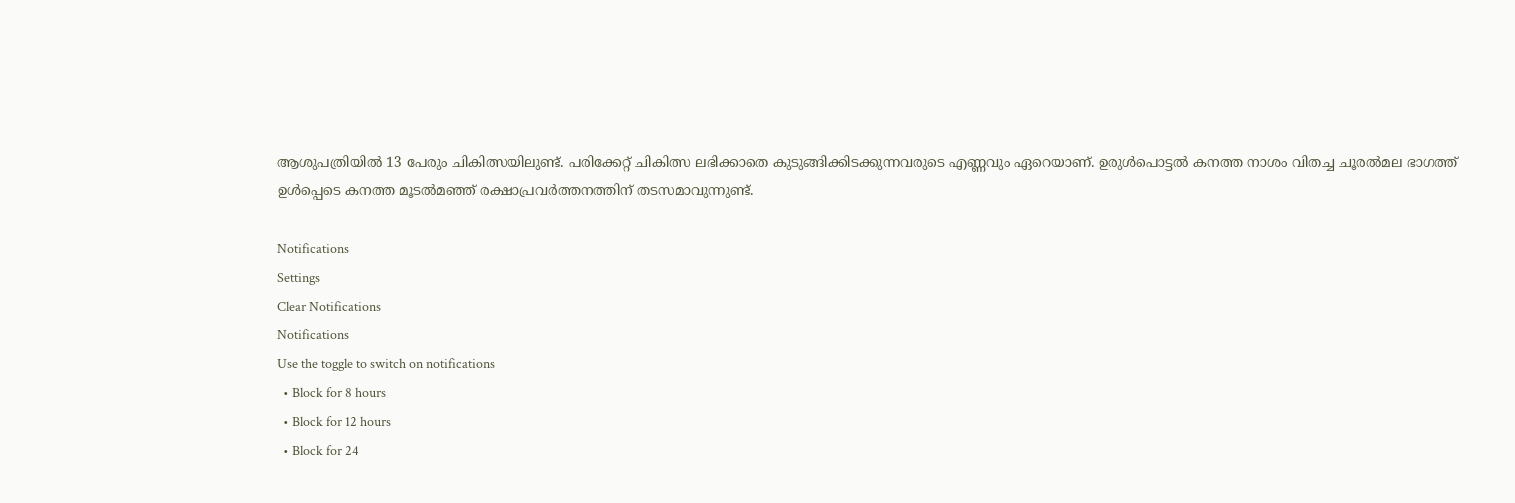ആശുപത്രിയിൽ 13 പേരും ചികിത്സയിലുണ്ട്. പരിക്കേറ്റ് ചികിത്സ ലഭിക്കാതെ കുടുങ്ങിക്കിടക്കുന്നവരുടെ എണ്ണവും ഏറെയാണ്. ഉരുൾപൊട്ടൽ കനത്ത നാശം വിതച്ച ചൂരൽമല ഭാഗത്ത് ഉൾപ്പെടെ കനത്ത മൂടൽമഞ്ഞ് രക്ഷാപ്രവർത്തനത്തിന് തടസമാവുന്നുണ്ട്.

Notifications
Settings
Clear Notifications
Notifications
Use the toggle to switch on notifications
  • Block for 8 hours
  • Block for 12 hours
  • Block for 24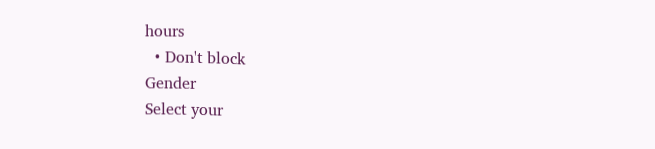hours
  • Don't block
Gender
Select your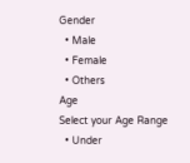Gender
  • Male
  • Female
  • Others
Age
Select your Age Range
  • Under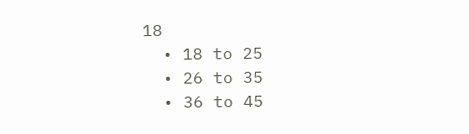18
  • 18 to 25
  • 26 to 35
  • 36 to 45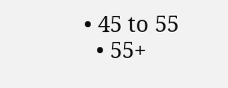• 45 to 55
  • 55+